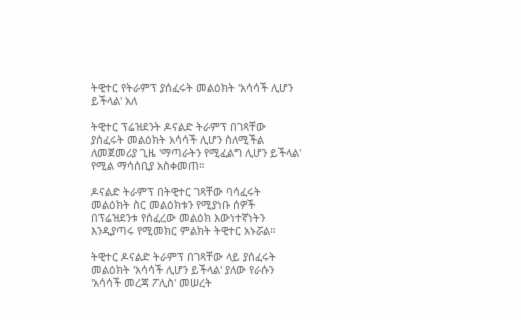ትዊተር የትራምፕ ያሰፈሩት መልዕክት 'አሳሳች ሊሆን ይችላል' አለ

ትዊተር ፕሬዝደንት ዶናልድ ትራምፕ በገጻቸው ያሰፈሩት መልዕክት አሳሳች ሊሆን ስለሚችል ለመጀመሪያ ጊዜ 'ማጣራትን የሚፈልግ ሊሆን ይችላል' የሚል ማሳሰቢያ አስቀመጠ።

ዶናልድ ትራምፕ በትዊተር ገጻቸው ባሳፈሩት መልዕክት ስር መልዕክቱን የሚያነቡ ሰዎች በፕሬዝደንቱ የሰፈረው መልዕክ እውነተኛነትን እንዲያጣሩ የሚመክር ምልክት ትዊተር አኑሯል።

ትዊተር ዶናልድ ትራምፕ በገጻቸው ላይ ያሰፈሩት መልዕክት 'አሳሳች ሊሆን ይችላል' ያለው የራሱን 'አሳሳች መረጃ ፖሊስ' መሠረት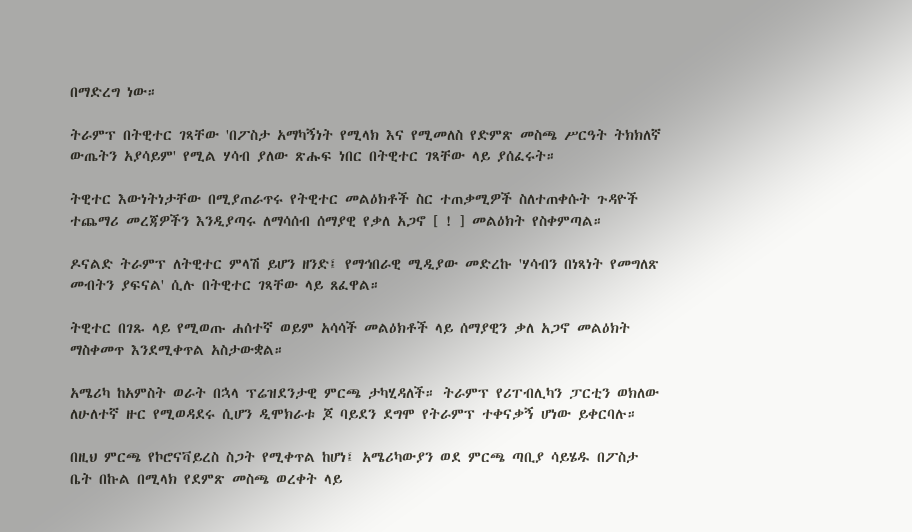በማድረግ ነው።

ትራምፕ በትዊተር ገጻቸው 'በፖስታ አማካኝነት የሚላክ እና የሚመለስ የድምጽ መስጫ ሥርዓት ትክክለኛ ውጤትን አያሳይም' የሚል ሃሳብ ያለው ጽሑፍ ነበር በትዊተር ገጻቸው ላይ ያሰፈሩት።

ትዊተር እውነትነታቸው በሚያጠራጥሩ የትዊተር መልዕክቶች ስር ተጠቃሚዎች ስለተጠቀሱት ጉዳዮች ተጨማሪ መረጃዎችን እንዲያጣሩ ለማሳሰብ ሰማያዊ የቃለ አጋኖ [ ! ] መልዕክት የስቀምጣል።

ዶናልድ ትራምፕ ለትዊተር ምላሽ ይሆን ዘንድ፤ የማኅበራዊ ሚዲያው መድረኩ 'ሃሳብን በነጻነት የመግለጽ መብትን ያፍናል' ሲሉ በትዊተር ገጻቸው ላይ ጸፈዋል።

ትዊተር በገጹ ላይ የሚወጡ ሐሰተኛ ወይም አሳሳች መልዕክቶች ላይ ሰማያዊን ቃለ አጋኖ መልዕክት ማስቀመጥ እንደሚቀጥል አስታውቋል።

አሜሪካ ከአምስት ወራት በኋላ ፕሬዝደንታዊ ምርጫ ታካሂዳለች። ትራምፕ የሪፐብሊካን ፓርቲን ወክለው ለሁለተኛ ዙር የሚወዳደሩ ሲሆን ዲሞክራቱ ጆ ባይደን ደግሞ የትራምፕ ተቀናቃኝ ሆነው ይቀርባሉ።

በዚህ ምርጫ የኮሮናቫይረስ ስጋት የሚቀጥል ከሆነ፤ አሜሪካውያን ወደ ምርጫ ጣቢያ ሳይሄዱ በፖስታ ቤት በኩል በሚላክ የደምጽ መስጫ ወረቀት ላይ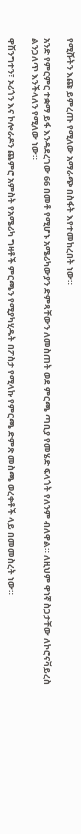የሚሹትን እጩ ይምረጡ የሚለው አማራጭ በስፋት እየተመከረበት ነው።

አንድ የምርምር ተቋማ ይፋ እንዳደረገው 66 በመቶ የሚሆኑ አሜሪካውያን ድምጻቸውን ለመስጠት ወደ ምርጫ ጣቢያ የመሄድ ፍላጎት የለንም ብለዋል። ለዚህም ዋነኛ ስጋታቸው ለኮሮናቫይረስ ልንጋለጥ እንችላለን የሚለው ነው።

ዋሽንግተን፣ ኦሪጎን እና ኮሎራዶን ጨምሮ አምስት የአሜሪካ ግዛቶች ምርጫን የሚያካሂዱት በፖስታ የሚላኩ የምርጫ ድምጽ መስጫ ወረቀቶች ላይ በመመስረት ነው።